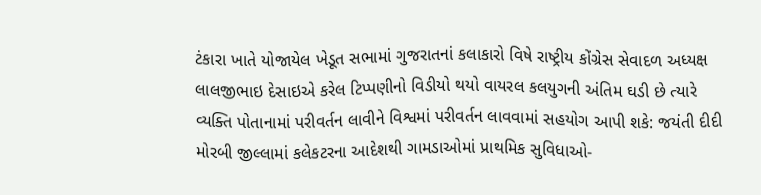ટંકારા ખાતે યોજાયેલ ખેડૂત સભામાં ગુજરાતનાં કલાકારો વિષે રાષ્ટ્રીય કોંગ્રેસ સેવાદળ અધ્યક્ષ લાલજીભાઇ દેસાઇએ કરેલ ટિપ્પણીનો વિડીયો થયો વાયરલ કલયુગની અંતિમ ઘડી છે ત્યારે વ્યક્તિ પોતાનામાં પરીવર્તન લાવીને વિશ્વમાં પરીવર્તન લાવવામાં સહયોગ આપી શકે: જયંતી દીદી મોરબી જીલ્લામાં કલેકટરના આદેશથી ગામડાઓમાં પ્રાથમિક સુવિધાઓ-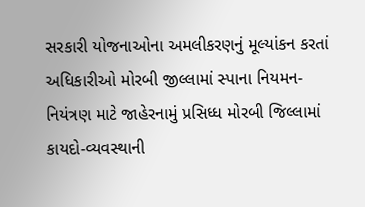સરકારી યોજનાઓના અમલીકરણનું મૂલ્યાંકન કરતાં અધિકારીઓ મોરબી જીલ્લામાં સ્પાના નિયમન-નિયંત્રણ માટે જાહેરનામું પ્રસિધ્ધ મોરબી જિલ્લામાં કાયદો-વ્યવસ્થાની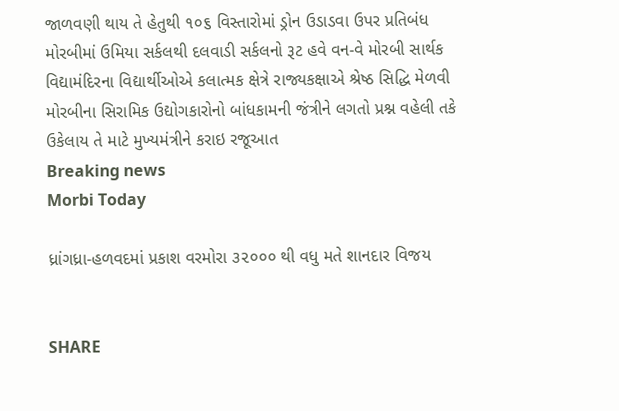જાળવણી થાય તે હેતુથી ૧૦૬ વિસ્તારોમાં ડ્રોન ઉડાડવા ઉપર પ્રતિબંધ મોરબીમાં ઉમિયા સર્કલથી દલવાડી સર્કલનો રૂટ હવે વન-વે મોરબી સાર્થક વિદ્યામંદિરના વિદ્યાર્થીઓએ કલાત્મક ક્ષેત્રે રાજ્યકક્ષાએ શ્રેષ્ઠ સિદ્ધિ મેળવી મોરબીના સિરામિક ઉદ્યોગકારોનો બાંધકામની જંત્રીને લગતો પ્રશ્ન વહેલી તકે ઉકેલાય તે માટે મુખ્યમંત્રીને કરાઇ રજૂઆત
Breaking news
Morbi Today

ધ્રાંગધ્રા-હળવદમાં પ્રકાશ વરમોરા ૩૨૦૦૦ થી વધુ મતે શાનદાર વિજય


SHARE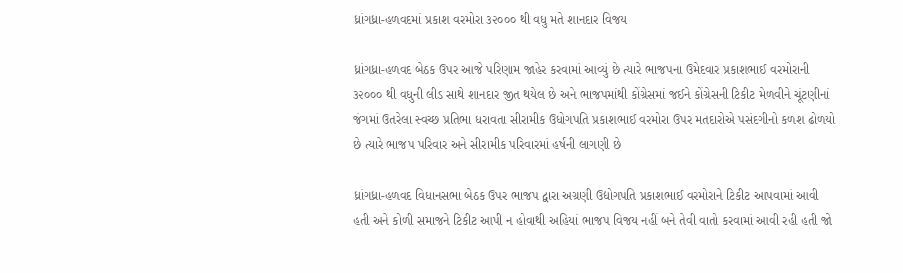ધ્રાંગધ્રા-હળવદમાં પ્રકાશ વરમોરા ૩૨૦૦૦ થી વધુ મતે શાનદાર વિજય

ધ્રાંગધ્રા-હળવદ બેઠક ઉપર આજે પરિણામ જાહેર કરવામાં આવ્યું છે ત્યારે ભાજપના ઉમેદવાર પ્રકાશભાઈ વરમોરાની ૩૨૦૦૦ થી વધુની લીડ સાથે શાનદાર જીત થયેલ છે અને ભાજપમાંથી કોંગ્રેસમાં જઈને કોંગ્રેસની ટિકીટ મેળવીને ચૂંટણીનાં જંગમાં ઉતરેલા સ્વચ્છ પ્રતિભા ધરાવતા સીરામીક ઉધોગપતિ પ્રકાશભાઈ વરમોરા ઉપર મતદારોએ પસંદગીનો કળશ ઢોળયો છે ત્યારે ભાજપ પરિવાર અને સીરામીક પરિવારમાં હર્ષની લાગણી છે

ધ્રાંગધ્રા-હળવદ વિધાનસભા બેઠક ઉપર ભાજપ દ્વારા અગ્રણી ઉદ્યોગપતિ પ્રકાશભાઈ વરમોરાને ટિકીટ આપવામાં આવી હતી અને કોળી સમાજને ટિકીટ આપી ન હોવાથી અહિયાં ભાજપ વિજય નહીં બને તેવી વાતો કરવામાં આવી રહી હતી જો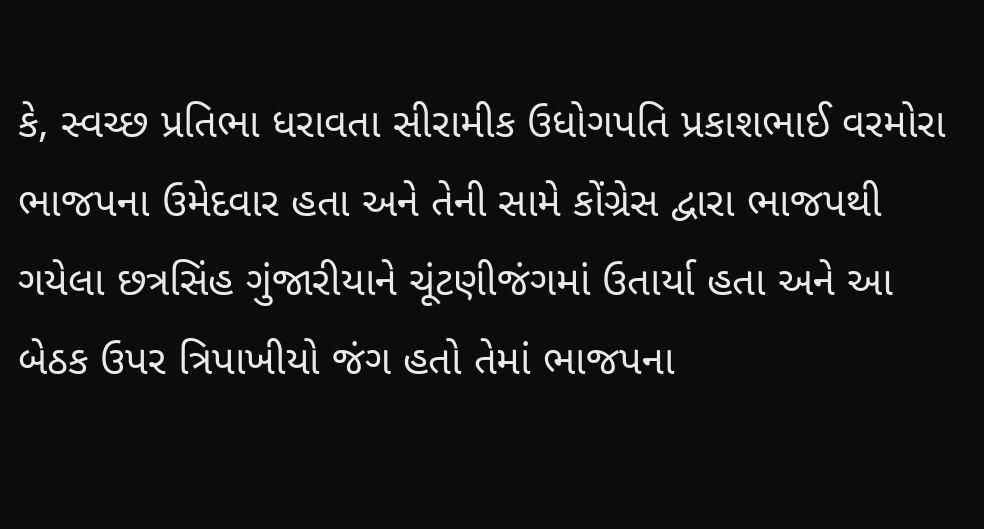કે, સ્વચ્છ પ્રતિભા ધરાવતા સીરામીક ઉધોગપતિ પ્રકાશભાઈ વરમોરા ભાજપના ઉમેદવાર હતા અને તેની સામે કોંગ્રેસ દ્વારા ભાજપથી ગયેલા છત્રસિંહ ગુંજારીયાને ચૂંટણીજંગમાં ઉતાર્યા હતા અને આ બેઠક ઉપર ત્રિપાખીયો જંગ હતો તેમાં ભાજપના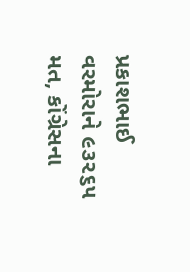પ્રકાશભાઈ વરમોરાને ૯૩૨૬૫ મત, કોંગ્રેસના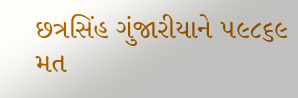છત્રસિંહ ગુંજારીયાને ૫૯૮૬૯ મત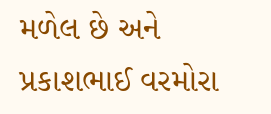મળેલ છે અને પ્રકાશભાઈ વરમોરા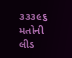૩૩૩૯૬ મતોની લીડ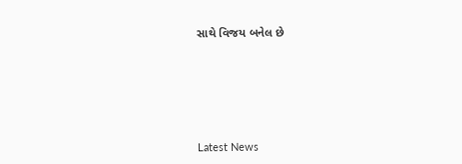સાથે વિજય બનેલ છે






Latest News